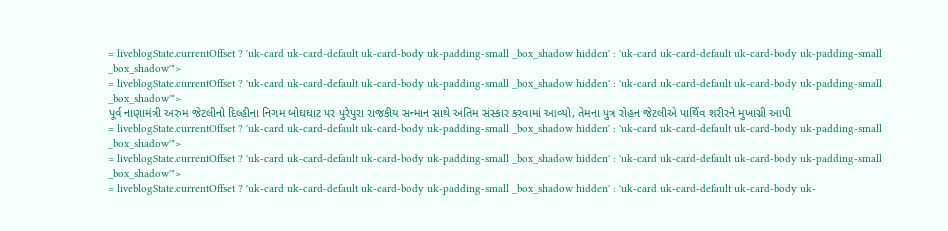= liveblogState.currentOffset ? 'uk-card uk-card-default uk-card-body uk-padding-small _box_shadow hidden' : 'uk-card uk-card-default uk-card-body uk-padding-small _box_shadow'">
= liveblogState.currentOffset ? 'uk-card uk-card-default uk-card-body uk-padding-small _box_shadow hidden' : 'uk-card uk-card-default uk-card-body uk-padding-small _box_shadow'">
પૂર્વ નાણામંત્રી અરુમ જેટલીનો દિલ્હીના નિગમ બોઘઘાટ પર પુરેપુરા રાજકીય સન્માન સાથે અંતિમ સંસ્કાર કરવામાં આવ્યો, તેમના પુત્ર રોહન જેટલીએ પાર્થિવ શરીરને મુખાગ્ની આપી
= liveblogState.currentOffset ? 'uk-card uk-card-default uk-card-body uk-padding-small _box_shadow hidden' : 'uk-card uk-card-default uk-card-body uk-padding-small _box_shadow'">
= liveblogState.currentOffset ? 'uk-card uk-card-default uk-card-body uk-padding-small _box_shadow hidden' : 'uk-card uk-card-default uk-card-body uk-padding-small _box_shadow'">
= liveblogState.currentOffset ? 'uk-card uk-card-default uk-card-body uk-padding-small _box_shadow hidden' : 'uk-card uk-card-default uk-card-body uk-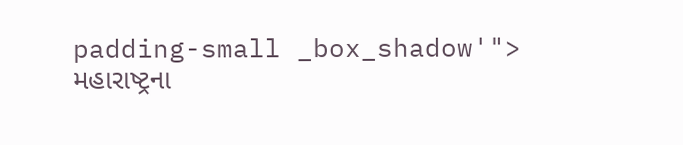padding-small _box_shadow'">
મહારાષ્ટ્રના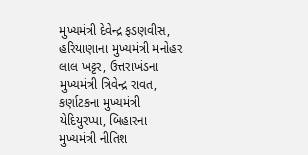મુખ્યમંત્રી દેવેન્દ્ર ફડણવીસ, હરિયાણાના મુખ્યમંત્રી મનોહર લાલ ખટ્ટર, ઉત્તરાખંડના મુખ્યમંત્રી ત્રિવેન્દ્ર રાવત, કર્ણાટકના મુખ્યમંત્રી યેદિયુરપ્પા, બિહારના મુખ્યમંત્રી નીતિશ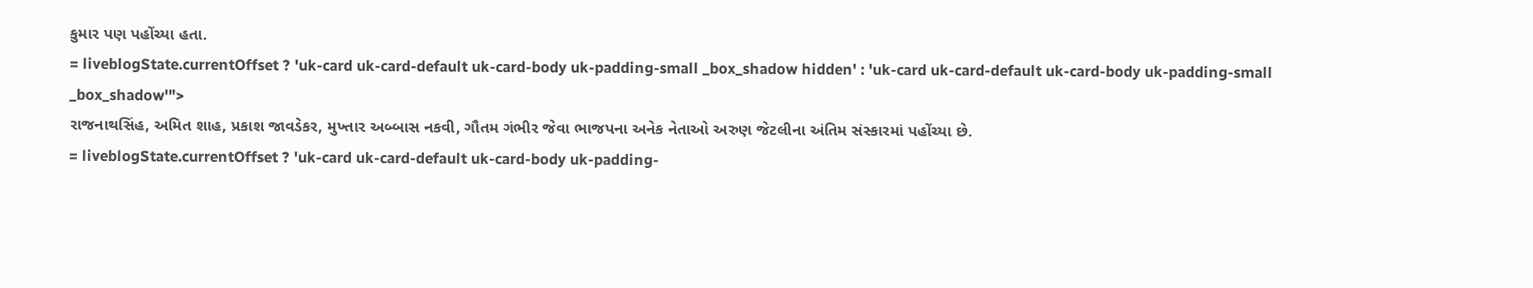કુમાર પણ પહોંચ્યા હતા.
= liveblogState.currentOffset ? 'uk-card uk-card-default uk-card-body uk-padding-small _box_shadow hidden' : 'uk-card uk-card-default uk-card-body uk-padding-small _box_shadow'">
રાજનાથસિંહ, અમિત શાહ, પ્રકાશ જાવડેકર, મુખ્તાર અબ્બાસ નકવી, ગૌતમ ગંભીર જેવા ભાજપના અનેક નેતાઓ અરુણ જેટલીના અંતિમ સંસ્કારમાં પહોંચ્યા છે.
= liveblogState.currentOffset ? 'uk-card uk-card-default uk-card-body uk-padding-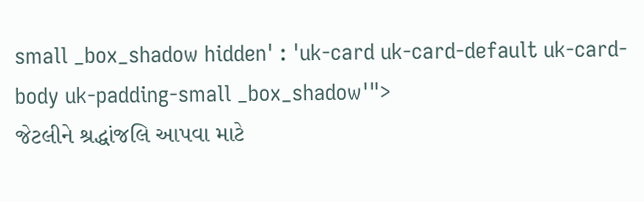small _box_shadow hidden' : 'uk-card uk-card-default uk-card-body uk-padding-small _box_shadow'">
જેટલીને શ્રદ્ધાંજલિ આપવા માટે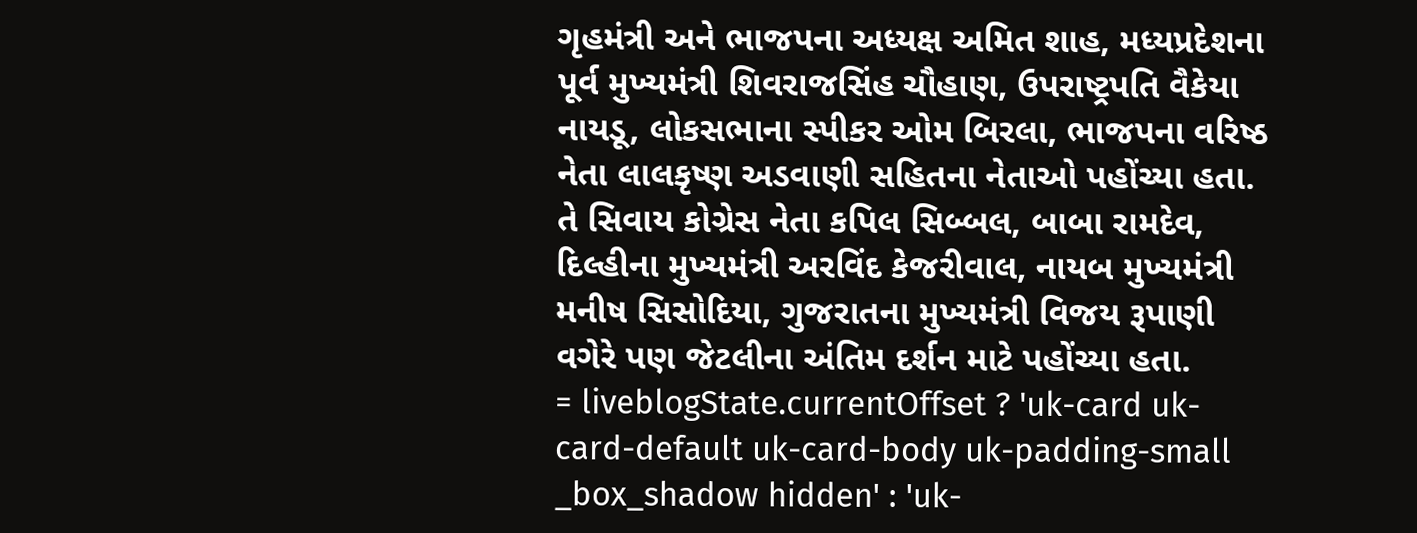ગૃહમંત્રી અને ભાજપના અધ્યક્ષ અમિત શાહ, મધ્યપ્રદેશના પૂર્વ મુખ્યમંત્રી શિવરાજસિંહ ચૌહાણ, ઉપરાષ્ટ્રપતિ વૈકેયા નાયડૂ, લોકસભાના સ્પીકર ઓમ બિરલા, ભાજપના વરિષ્ઠ નેતા લાલકૃષ્ણ અડવાણી સહિતના નેતાઓ પહોંચ્યા હતા. તે સિવાય કોગ્રેસ નેતા કપિલ સિબ્બલ, બાબા રામદેવ, દિલ્હીના મુખ્યમંત્રી અરવિંદ કેજરીવાલ, નાયબ મુખ્યમંત્રી મનીષ સિસોદિયા, ગુજરાતના મુખ્યમંત્રી વિજય રૂપાણી વગેરે પણ જેટલીના અંતિમ દર્શન માટે પહોંચ્યા હતા.
= liveblogState.currentOffset ? 'uk-card uk-card-default uk-card-body uk-padding-small _box_shadow hidden' : 'uk-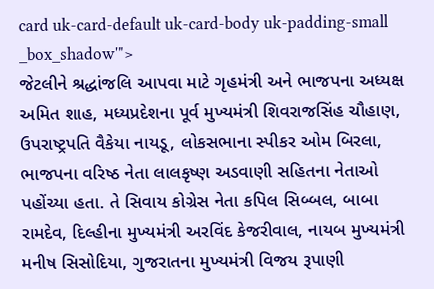card uk-card-default uk-card-body uk-padding-small _box_shadow'">
જેટલીને શ્રદ્ધાંજલિ આપવા માટે ગૃહમંત્રી અને ભાજપના અધ્યક્ષ અમિત શાહ, મધ્યપ્રદેશના પૂર્વ મુખ્યમંત્રી શિવરાજસિંહ ચૌહાણ, ઉપરાષ્ટ્રપતિ વૈકેયા નાયડૂ, લોકસભાના સ્પીકર ઓમ બિરલા, ભાજપના વરિષ્ઠ નેતા લાલકૃષ્ણ અડવાણી સહિતના નેતાઓ પહોંચ્યા હતા. તે સિવાય કોગ્રેસ નેતા કપિલ સિબ્બલ, બાબા રામદેવ, દિલ્હીના મુખ્યમંત્રી અરવિંદ કેજરીવાલ, નાયબ મુખ્યમંત્રી મનીષ સિસોદિયા, ગુજરાતના મુખ્યમંત્રી વિજય રૂપાણી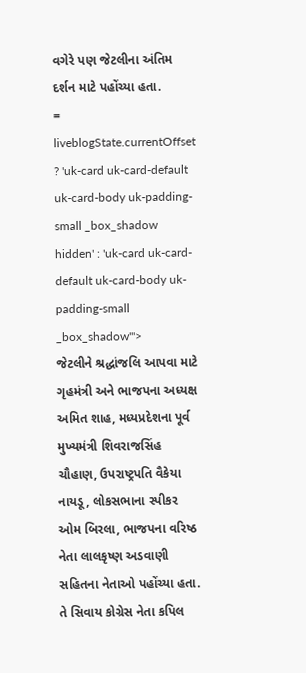વગેરે પણ જેટલીના અંતિમ દર્શન માટે પહોંચ્યા હતા.
= liveblogState.currentOffset ? 'uk-card uk-card-default uk-card-body uk-padding-small _box_shadow hidden' : 'uk-card uk-card-default uk-card-body uk-padding-small _box_shadow'">
જેટલીને શ્રદ્ધાંજલિ આપવા માટે ગૃહમંત્રી અને ભાજપના અધ્યક્ષ અમિત શાહ, મધ્યપ્રદેશના પૂર્વ મુખ્યમંત્રી શિવરાજસિંહ ચૌહાણ, ઉપરાષ્ટ્રપતિ વૈકેયા નાયડૂ, લોકસભાના સ્પીકર ઓમ બિરલા, ભાજપના વરિષ્ઠ નેતા લાલકૃષ્ણ અડવાણી સહિતના નેતાઓ પહોંચ્યા હતા. તે સિવાય કોગ્રેસ નેતા કપિલ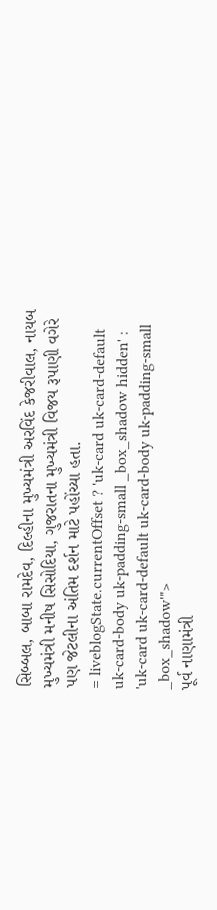સિબ્બલ, બાબા રામદેવ, દિલ્હીના મુખ્યમંત્રી અરવિંદ કેજરીવાલ, નાયબ મુખ્યમંત્રી મનીષ સિસોદિયા, ગુજરાતના મુખ્યમંત્રી વિજય રૂપાણી વગેરે પણ જેટલીના અંતિમ દર્શન માટે પહોંચ્યા હતા.
= liveblogState.currentOffset ? 'uk-card uk-card-default uk-card-body uk-padding-small _box_shadow hidden' : 'uk-card uk-card-default uk-card-body uk-padding-small _box_shadow'">
પૂર્વ નાણામંત્રી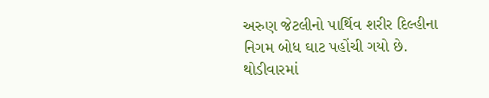અરુણ જેટલીનો પાર્થિવ શરીર દિલ્હીના નિગમ બોધ ઘાટ પહોંચી ગયો છે. થોડીવારમાં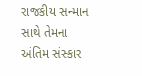રાજકીય સન્માન સાથે તેમના અંતિમ સંસ્કાર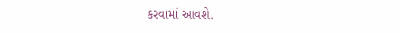કરવામાં આવશે.